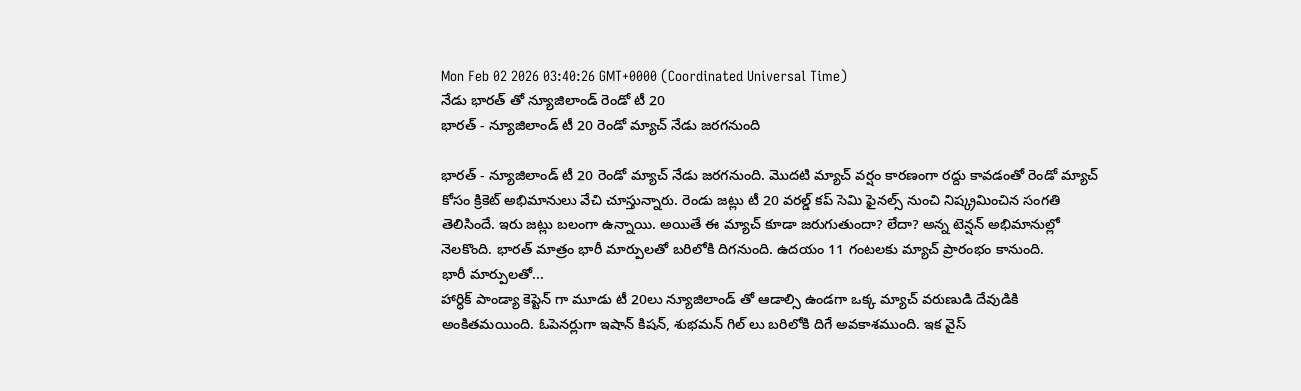Mon Feb 02 2026 03:40:26 GMT+0000 (Coordinated Universal Time)
నేడు భారత్ తో న్యూజిలాండ్ రెండో టీ 20
భారత్ - న్యూజిలాండ్ టీ 20 రెండో మ్యాచ్ నేడు జరగనుంది

భారత్ - న్యూజిలాండ్ టీ 20 రెండో మ్యాచ్ నేడు జరగనుంది. మొదటి మ్యాచ్ వర్షం కారణంగా రద్దు కావడంతో రెండో మ్యాచ్ కోసం క్రికెట్ అభిమానులు వేచి చూస్తున్నారు. రెండు జట్లు టీ 20 వరల్డ్ కప్ సెమి ఫైనల్స్ నుంచి నిష్క్రమించిన సంగతి తెలిసిందే. ఇరు జట్లు బలంగా ఉన్నాయి. అయితే ఈ మ్యాచ్ కూడా జరుగుతుందా? లేదా? అన్న టెన్షన్ అభిమానుల్లో నెలకొంది. భారత్ మాత్రం భారీ మార్పులతో బరిలోకి దిగనుంది. ఉదయం 11 గంటలకు మ్యాచ్ ప్రారంభం కానుంది.
భారీ మార్పులతో...
హార్ధిక్ పాండ్యా కెప్టెన్ గా మూడు టీ 20లు న్యూజిలాండ్ తో ఆడాల్సి ఉండగా ఒక్క మ్యాచ్ వరుణుడి దేవుడికి అంకితమయింది. ఓపెనర్లుగా ఇషాన్ కిషన్, శుభమన్ గిల్ లు బరిలోకి దిగే అవకాశముంది. ఇక వైస్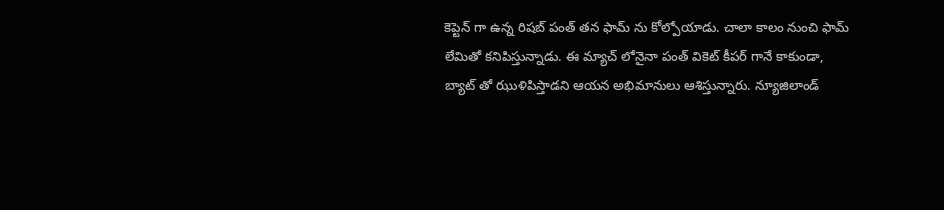కెప్టెన్ గా ఉన్న రిషబ్ పంత్ తన ఫామ్ ను కోల్పోయాడు. చాలా కాలం నుంచి ఫామ్ లేమితో కనిపిస్తున్నాడు. ఈ మ్యాచ్ లోనైనా పంత్ వికెట్ కీపర్ గానే కాకుండా, బ్యాట్ తో ఝుళిపిస్తాడని ఆయన అభిమానులు ఆశిస్తున్నారు. న్యూజిలాండ్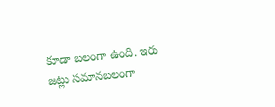కూడా బలంగా ఉంది. ఇరు జట్లు సమానబలంగా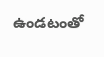ఉండటంతో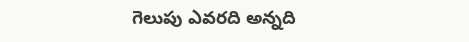గెలుపు ఎవరది అన్నది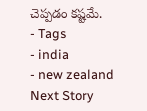చెప్పడం కష్టమే.
- Tags
- india
- new zealand
Next Story